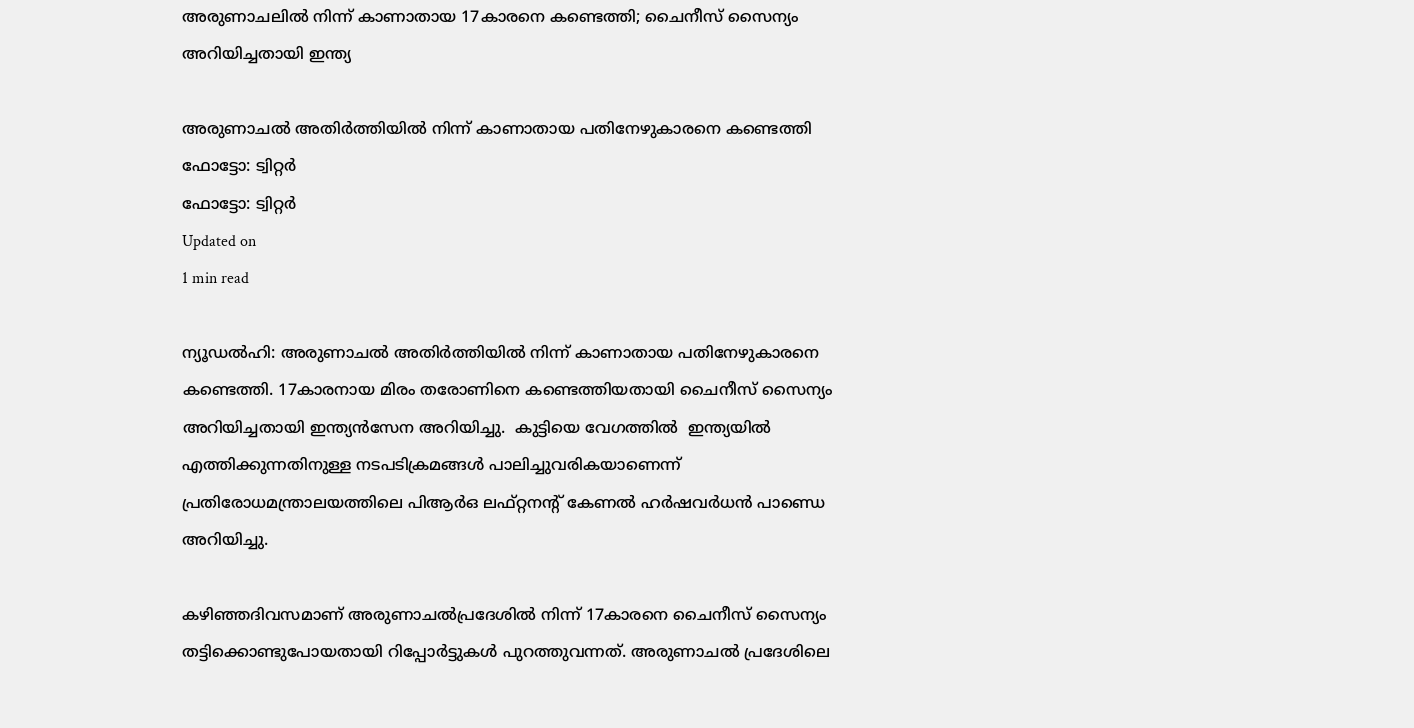അരുണാചലില്‍ നിന്ന് കാണാതായ 17കാരനെ കണ്ടെത്തി; ചൈനീസ് സൈന്യം അറിയിച്ചതായി ഇന്ത്യ

അരുണാചല്‍ അതിര്‍ത്തിയില്‍ നിന്ന് കാണാതായ പതിനേഴുകാരനെ കണ്ടെത്തി
ഫോട്ടോ: ട്വിറ്റർ
ഫോട്ടോ: ട്വിറ്റർ
Updated on
1 min read

ന്യൂഡല്‍ഹി: അരുണാചല്‍ അതിര്‍ത്തിയില്‍ നിന്ന് കാണാതായ പതിനേഴുകാരനെ കണ്ടെത്തി. 17കാരനായ മിരം തരോണിനെ കണ്ടെത്തിയതായി ചൈനീസ് സൈന്യം അറിയിച്ചതായി ഇന്ത്യന്‍സേന അറിയിച്ചു.  കുട്ടിയെ വേഗത്തില്‍  ഇന്ത്യയില്‍ എത്തിക്കുന്നതിനുള്ള നടപടിക്രമങ്ങള്‍ പാലിച്ചുവരികയാണെന്ന് പ്രതിരോധമന്ത്രാലയത്തിലെ പിആര്‍ഒ ലഫ്റ്റനന്റ് കേണല്‍ ഹര്‍ഷവര്‍ധന്‍ പാണ്ഡെ അറിയിച്ചു.

കഴിഞ്ഞദിവസമാണ് അരുണാചല്‍പ്രദേശില്‍ നിന്ന് 17കാരനെ ചൈനീസ് സൈന്യം തട്ടിക്കൊണ്ടുപോയതായി റിപ്പോര്‍ട്ടുകള്‍ പുറത്തുവന്നത്. അരുണാചല്‍ പ്രദേശിലെ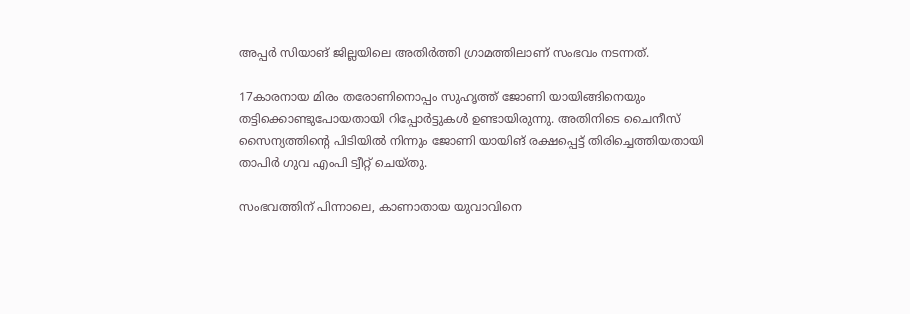അപ്പര്‍ സിയാങ് ജില്ലയിലെ അതിര്‍ത്തി ഗ്രാമത്തിലാണ് സംഭവം നടന്നത്.

17കാരനായ മിരം തരോണിനൊപ്പം സുഹൃത്ത് ജോണി യായിങ്ങിനെയും തട്ടിക്കൊണ്ടുപോയതായി റിപ്പോര്‍ട്ടുകള്‍ ഉണ്ടായിരുന്നു. അതിനിടെ ചൈനീസ് സൈന്യത്തിന്റെ പിടിയില്‍ നിന്നും ജോണി യായിങ് രക്ഷപ്പെട്ട് തിരിച്ചെത്തിയതായി  താപിര്‍ ഗുവ എംപി ട്വീറ്റ് ചെയ്തു.

സംഭവത്തിന് പിന്നാലെ, കാണാതായ യുവാവിനെ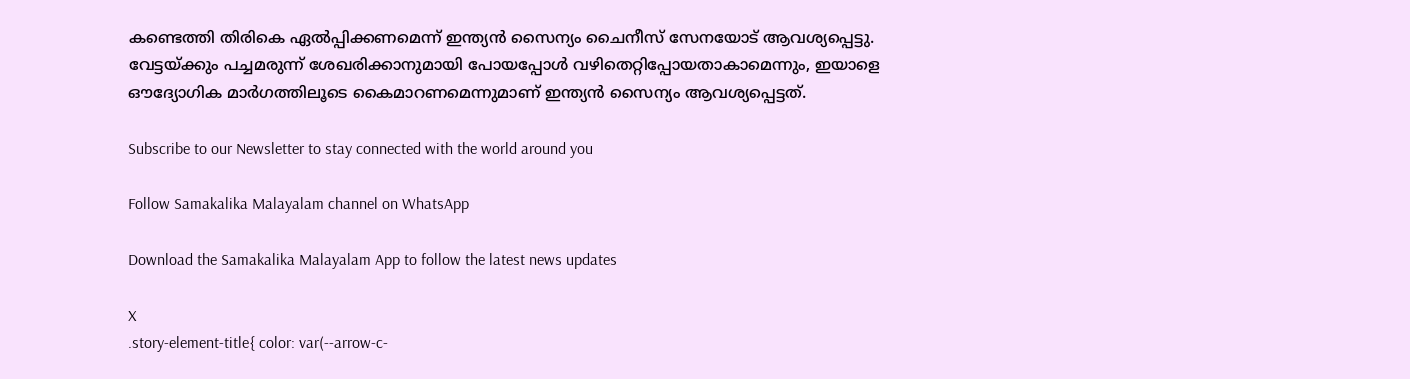കണ്ടെത്തി തിരികെ ഏല്‍പ്പിക്കണമെന്ന് ഇന്ത്യന്‍ സൈന്യം ചൈനീസ് സേനയോട് ആവശ്യപ്പെട്ടു. വേട്ടയ്ക്കും പച്ചമരുന്ന് ശേഖരിക്കാനുമായി പോയപ്പോള്‍ വഴിതെറ്റിപ്പോയതാകാമെന്നും, ഇയാളെ ഔദ്യോഗിക മാര്‍ഗത്തിലൂടെ കൈമാറണമെന്നുമാണ് ഇന്ത്യന്‍ സൈന്യം ആവശ്യപ്പെട്ടത്.

Subscribe to our Newsletter to stay connected with the world around you

Follow Samakalika Malayalam channel on WhatsApp

Download the Samakalika Malayalam App to follow the latest news updates

X
.story-element-title{ color: var(--arrow-c-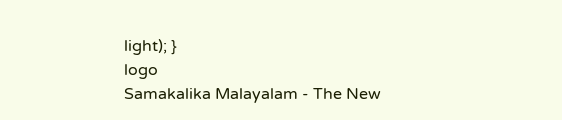light); }
logo
Samakalika Malayalam - The New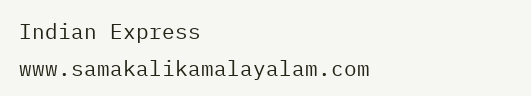Indian Express
www.samakalikamalayalam.com